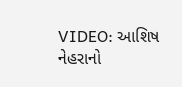VIDEO: આશિષ નેહરાનો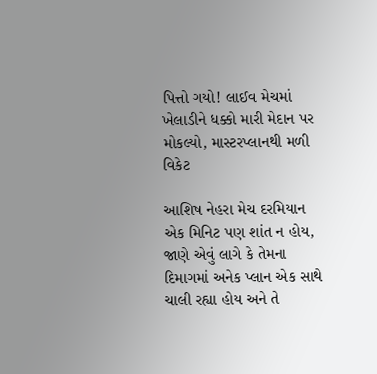પિત્તો ગયો! લાઈવ મેચમાં ખેલાડીને ધક્કો મારી મેદાન પર મોકલ્યો, માસ્ટરપ્લાનથી મળી વિકેટ

આશિષ નેહરા મેચ દરમિયાન એક મિનિટ પણ શાંત ન હોય, જાણે એવું લાગે કે તેમના દિમાગમાં અનેક પ્લાન એક સાથે ચાલી રહ્યા હોય અને તે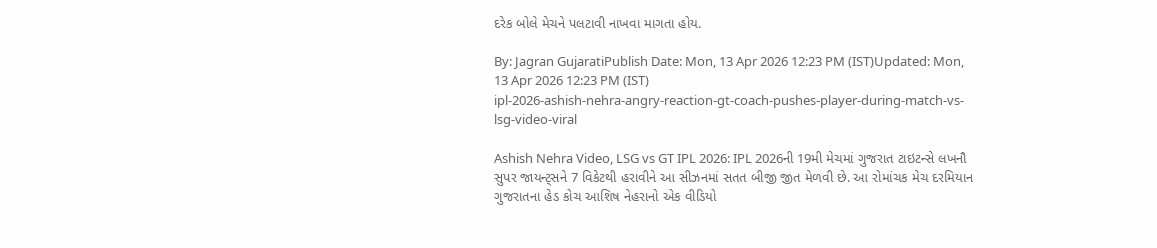દરેક બોલે મેચને પલટાવી નાખવા માગતા હોય.

By: Jagran GujaratiPublish Date: Mon, 13 Apr 2026 12:23 PM (IST)Updated: Mon, 13 Apr 2026 12:23 PM (IST)
ipl-2026-ashish-nehra-angry-reaction-gt-coach-pushes-player-during-match-vs-lsg-video-viral

Ashish Nehra Video, LSG vs GT IPL 2026: IPL 2026ની 19મી મેચમાં ગુજરાત ટાઇટન્સે લખનૌ સુપર જાયન્ટ્સને 7 વિકેટથી હરાવીને આ સીઝનમાં સતત બીજી જીત મેળવી છે. આ રોમાંચક મેચ દરમિયાન ગુજરાતના હેડ કોચ આશિષ નેહરાનો એક વીડિયો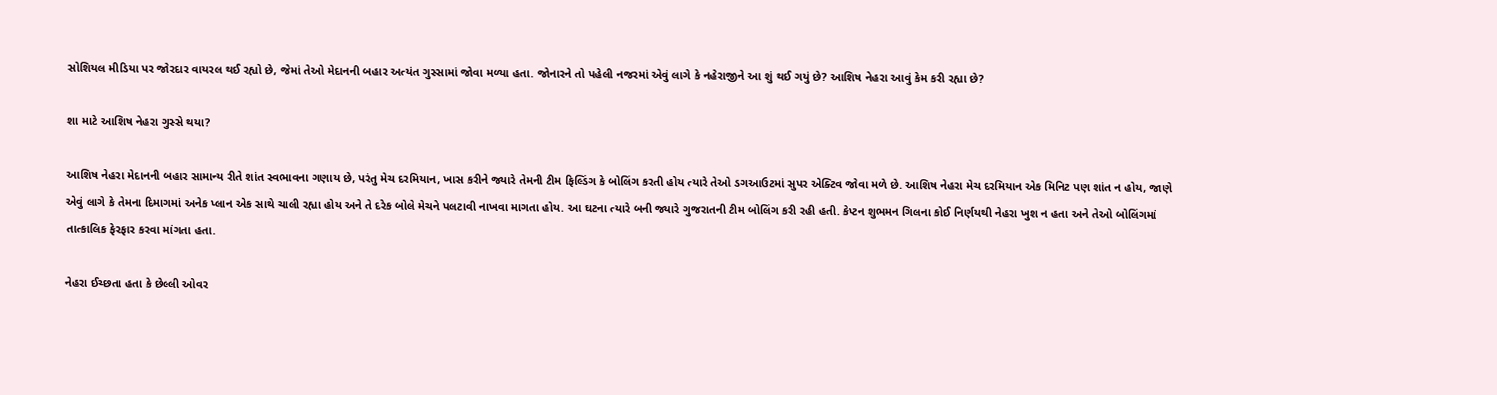સોશિયલ મીડિયા પર જોરદાર વાયરલ થઈ રહ્યો છે, જેમાં તેઓ મેદાનની બહાર અત્યંત ગુસ્સામાં જોવા મળ્યા હતા. જોનારને તો પહેલી નજરમાં એવું લાગે કે નહેરાજીને આ શું થઈ ગયું છે? આશિષ નેહરા આવું કેમ કરી રહ્યા છે?

શા માટે આશિષ નેહરા ગુસ્સે થયા?

આશિષ નેહરા મેદાનની બહાર સામાન્ય રીતે શાંત સ્વભાવના ગણાય છે, પરંતુ મેચ દરમિયાન, ખાસ કરીને જ્યારે તેમની ટીમ ફિલ્ડિંગ કે બોલિંગ કરતી હોય ત્યારે તેઓ ડગઆઉટમાં સુપર એક્ટિવ જોવા મળે છે. આશિષ નેહરા મેચ દરમિયાન એક મિનિટ પણ શાંત ન હોય, જાણે એવું લાગે કે તેમના દિમાગમાં અનેક પ્લાન એક સાથે ચાલી રહ્યા હોય અને તે દરેક બોલે મેચને પલટાવી નાખવા માગતા હોય. આ ઘટના ત્યારે બની જ્યારે ગુજરાતની ટીમ બોલિંગ કરી રહી હતી. કેપ્ટન શુભમન ગિલના કોઈ નિર્ણયથી નેહરા ખુશ ન હતા અને તેઓ બોલિંગમાં તાત્કાલિક ફેરફાર કરવા માંગતા હતા.

નેહરા ઈચ્છતા હતા કે છેલ્લી ઓવર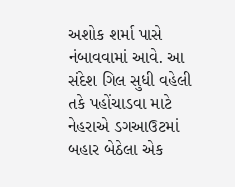અશોક શર્મા પાસે નંબાવવામાં આવે. આ સંદેશ ગિલ સુધી વહેલી તકે પહોંચાડવા માટે નેહરાએ ડગઆઉટમાં બહાર બેઠેલા એક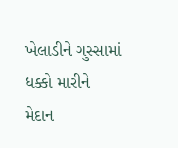ખેલાડીને ગુસ્સામાં ધક્કો મારીને મેદાન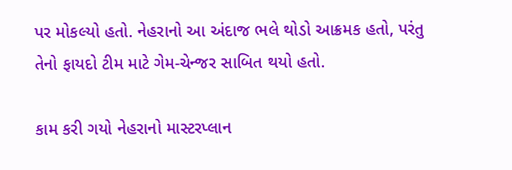પર મોકલ્યો હતો. નેહરાનો આ અંદાજ ભલે થોડો આક્રમક હતો, પરંતુ તેનો ફાયદો ટીમ માટે ગેમ-ચેન્જર સાબિત થયો હતો.

કામ કરી ગયો નેહરાનો માસ્ટરપ્લાન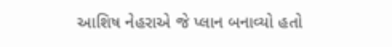આશિષ નેહરાએ જે પ્લાન બનાવ્યો હતો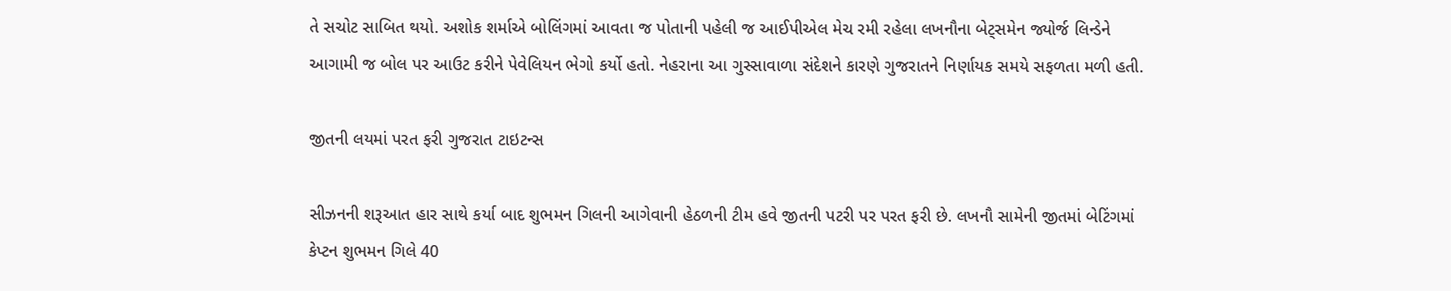તે સચોટ સાબિત થયો. અશોક શર્માએ બોલિંગમાં આવતા જ પોતાની પહેલી જ આઈપીએલ મેચ રમી રહેલા લખનૌના બેટ્સમેન જ્યોર્જ લિન્ડેને આગામી જ બોલ પર આઉટ કરીને પેવેલિયન ભેગો કર્યો હતો. નેહરાના આ ગુસ્સાવાળા સંદેશને કારણે ગુજરાતને નિર્ણાયક સમયે સફળતા મળી હતી.

જીતની લયમાં પરત ફરી ગુજરાત ટાઇટન્સ

સીઝનની શરૂઆત હાર સાથે કર્યા બાદ શુભમન ગિલની આગેવાની હેઠળની ટીમ હવે જીતની પટરી પર પરત ફરી છે. લખનૌ સામેની જીતમાં બેટિંગમાં કેપ્ટન શુભમન ગિલે 40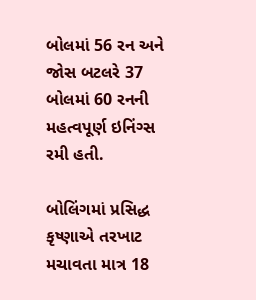બોલમાં 56 રન અને જોસ બટલરે 37 બોલમાં 60 રનની મહત્વપૂર્ણ ઇનિંગ્સ રમી હતી.

બોલિંગમાં પ્રસિદ્ધ કૃષ્ણાએ તરખાટ મચાવતા માત્ર 18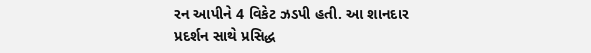રન આપીને 4 વિકેટ ઝડપી હતી. આ શાનદાર પ્રદર્શન સાથે પ્રસિદ્ધ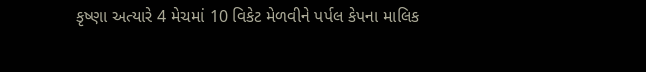કૃષ્ણા અત્યારે 4 મેચમાં 10 વિકેટ મેળવીને પર્પલ કેપના માલિક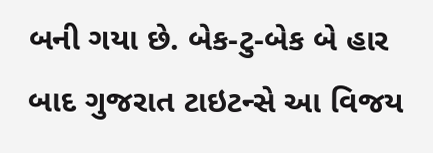બની ગયા છે. બેક-ટુ-બેક બે હાર બાદ ગુજરાત ટાઇટન્સે આ વિજય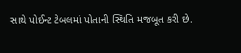સાથે પોઈન્ટ ટેબલમાં પોતાની સ્થિતિ મજબૂત કરી છે.